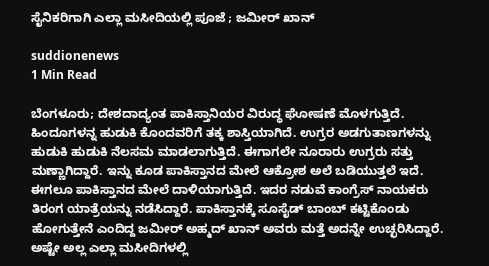ಸೈನಿಕರಿಗಾಗಿ ಎಲ್ಲಾ ಮಸೀದಿಯಲ್ಲಿ ಪೂಜೆ ; ಜಮೀರ್ ಖಾನ್

suddionenews
1 Min Read

ಬೆಂಗಳೂರು; ದೇಶದಾದ್ಯಂತ ಪಾಕಿಸ್ತಾನಿಯರ ವಿರುದ್ಧ ಘೋಷಣೆ ಮೊಳಗುತ್ತಿದೆ. ಹಿಂದೂಗಳನ್ನ ಹುಡುಕಿ ಕೊಂದವರಿಗೆ ತಕ್ಕ ಶಾಸ್ತಿಯಾಗಿದೆ. ಉಗ್ರರ ಅಡಗುತಾಣಗಳನ್ನು ಹುಡುಕಿ ಹುಡುಕಿ ನೆಲಸಮ ಮಾಡಲಾಗುತ್ತಿದೆ. ಈಗಾಗಲೇ ನೂರಾರು ಉಗ್ರರು ಸತ್ತು ಮಣ್ಣಾಗಿದ್ದಾರೆ. ಇನ್ನು ಕೂಡ ಪಾಕಿಸ್ತಾನದ ಮೇಲೆ ಆಕ್ರೋಶ ಅಲೆ ಬಡಿಯುತ್ತಲೆ ಇದೆ. ಈಗಲೂ ಪಾಕಿಸ್ತಾನದ ಮೇಲೆ ದಾಳಿಯಾಗುತ್ತಿದೆ. ಇದರ‌ ನಡುವೆ ಕಾಂಗ್ರೆಸ್ ನಾಯಕರು ತಿರಂಗ ಯಾತ್ರೆಯನ್ನು ನಡೆಸಿದ್ದಾರೆ. ಪಾಕಿಸ್ತಾನಕ್ಕೆ ಸೂಸೈಡ್ ಬಾಂಬ್ ಕಟ್ಟಿಕೊಂಡು ಹೋಗುತ್ತೇನೆ ಎಂದಿದ್ದ ಜಮೀರ್ ಅಹ್ಮದ್ ಖಾನ್ ಅವರು ಮತ್ತೆ ಅದನ್ನೇ ಉಚ್ಛರಿಸಿದ್ದಾರೆ. ಅಷ್ಟೇ ಅಲ್ಲ ಎಲ್ಲಾ ಮಸೀದಿಗಳಲ್ಲಿ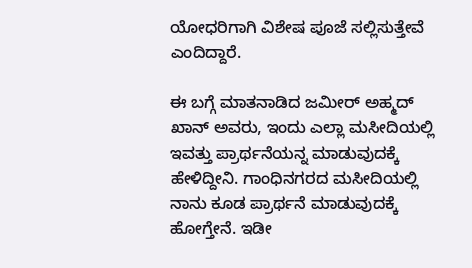ಯೋಧರಿಗಾಗಿ ವಿಶೇಷ ಪೂಜೆ ಸಲ್ಲಿಸುತ್ತೇವೆ ಎಂದಿದ್ದಾರೆ.

ಈ ಬಗ್ಗೆ ಮಾತನಾಡಿದ ಜಮೀರ್ ಅಹ್ಮದ್ ಖಾನ್ ಅವರು, ಇಂದು ಎಲ್ಲಾ ಮಸೀದಿಯಲ್ಲಿ ಇವತ್ತು ಪ್ರಾರ್ಥನೆಯನ್ನ ಮಾಡುವುದಕ್ಕೆ ಹೇಳಿದ್ದೀನಿ. ಗಾಂಧಿನಗರದ ಮಸೀದಿಯಲ್ಲಿ ನಾನು ಕೂಡ ಪ್ರಾರ್ಥನೆ ಮಾಡುವುದಕ್ಕೆ ಹೋಗ್ತೇನೆ. ಇಡೀ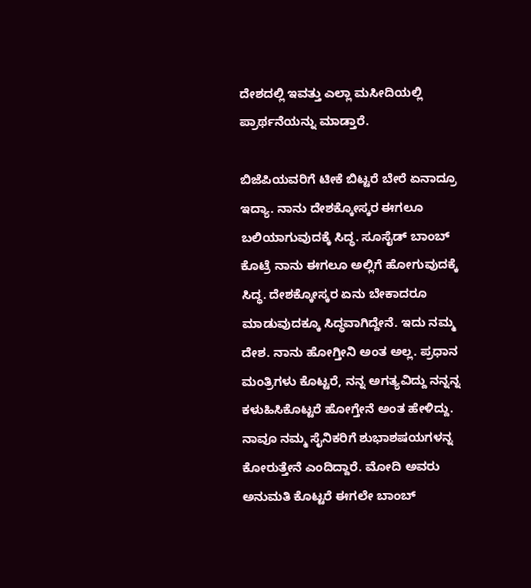ದೇಶದಲ್ಲಿ ಇವತ್ತು ಎಲ್ಲಾ ಮಸೀದಿಯಲ್ಲಿ ಪ್ರಾರ್ಥನೆಯನ್ನು ಮಾಡ್ತಾರೆ.

ಬಿಜೆಪಿಯವರಿಗೆ ಟೀಕೆ ಬಿಟ್ಟರೆ ಬೇರೆ ಏನಾದ್ರೂ ಇದ್ಯಾ. ನಾನು ದೇಶಕ್ಕೋಸ್ಕರ ಈಗಲೂ ಬಲಿಯಾಗುವುದಕ್ಕೆ ಸಿದ್ಧ. ಸೂಸೈಡ್ ಬಾಂಬ್ ಕೊಟ್ರೆ ನಾನು ಈಗಲೂ ಅಲ್ಲಿಗೆ ಹೋಗುವುದಕ್ಕೆ ಸಿದ್ಧ. ದೇಶಕ್ಕೋಸ್ಕರ ಏನು ಬೇಕಾದರೂ ಮಾಡುವುದಕ್ಕೂ ಸಿದ್ಧವಾಗಿದ್ದೇನೆ. ಇದು ನಮ್ಮ ದೇಶ. ನಾನು ಹೋಗ್ತೀನಿ ಅಂತ ಅಲ್ಲ. ಪ್ರಧಾನ ಮಂತ್ರಿಗಳು ಕೊಟ್ಟರೆ, ನನ್ನ ಅಗತ್ಯವಿದ್ದು ನನ್ನನ್ನ ಕಳುಹಿಸಿಕೊಟ್ಟರೆ ಹೋಗ್ತೇನೆ ಅಂತ ಹೇಳಿದ್ದು. ನಾವೂ ನಮ್ಮ ಸೈನಿಕರಿಗೆ ಶುಭಾಶಷಯಗಳನ್ನ ಕೋರುತ್ತೇನೆ ಎಂದಿದ್ದಾರೆ‌. ಮೋದಿ ಅವರು ಅನುಮತಿ ಕೊಟ್ಟರೆ ಈಗಲೇ ಬಾಂಬ್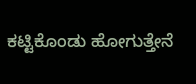ಕಟ್ಟಿಕೊಂಡು ಹೋಗುತ್ತೇನೆ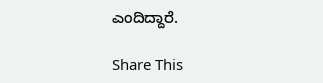ಎಂದಿದ್ದಾರೆ.

Share This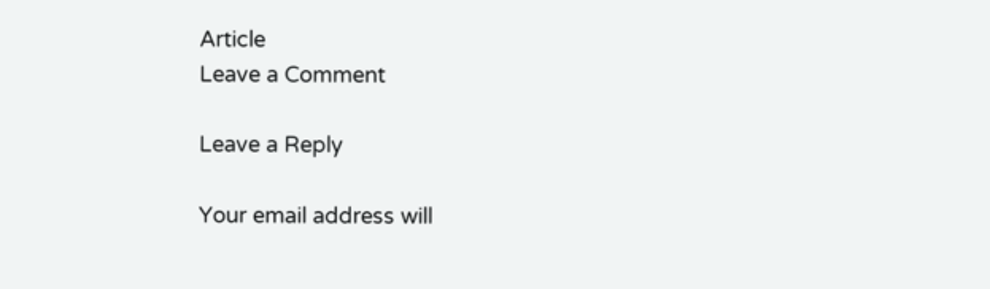Article
Leave a Comment

Leave a Reply

Your email address will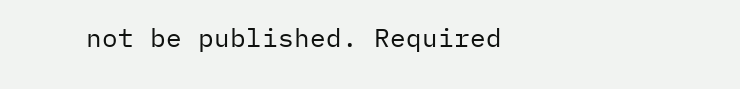not be published. Required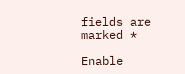fields are marked *

Enable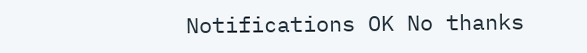Notifications OK No thanks